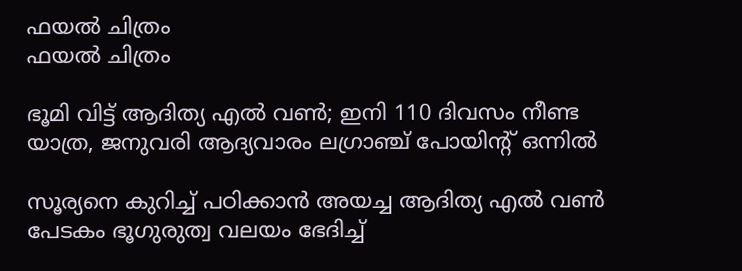ഫയല്‍ ചിത്രം
ഫയല്‍ ചിത്രം

ഭൂമി വിട്ട് ആദിത്യ എല്‍ വണ്‍; ഇനി 110 ദിവസം നീണ്ട യാത്ര, ജനുവരി ആദ്യവാരം ലഗ്രാഞ്ച് പോയിന്റ് ഒന്നില്‍

സൂര്യനെ കുറിച്ച് പഠിക്കാന്‍ അയച്ച ആദിത്യ എല്‍ വണ്‍ പേടകം ഭൂഗുരുത്വ വലയം ഭേദിച്ച്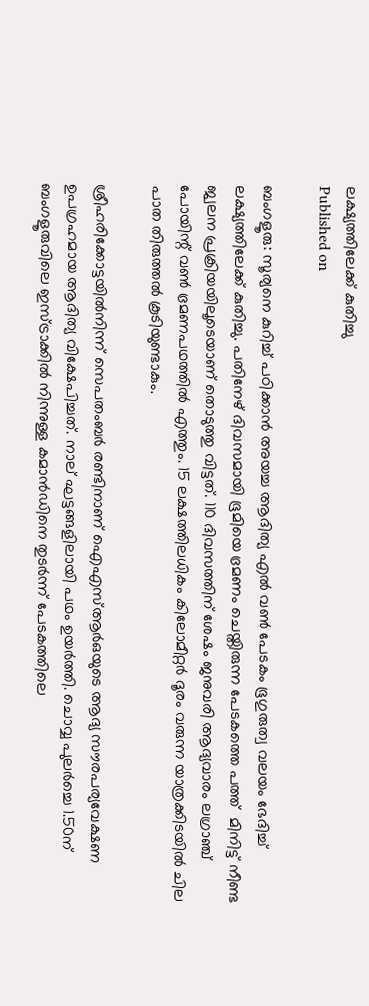ലക്ഷ്യത്തിലേക്ക് കുതിച്ചു
Published on

ബംഗളൂരു: സൂര്യനെ കുറിച്ച് പഠിക്കാന്‍ അയച്ച ആദിത്യ എല്‍ വണ്‍ പേടകം ഭൂഗുരുത്വ വലയം ഭേദിച്ച് ലക്ഷ്യത്തിലേക്ക് കുതിച്ചു. പതിനേഴ് ദിവസമായി ഭൂമിയെ ഭ്രമണം ചെയ്തിരുന്ന പേടകത്തെ പത്ത്  മിനിട്ട് നീണ്ട ജ്വലന പ്രക്രിയയിലൂടെയാണ് തൊടുത്തു വിട്ടത്. 110 ദിവസത്തിന് ശേഷം ജനുവരി ആദ്യവാരം ലഗ്രാഞ്ച് പോയിന്റ് വണ്‍ ഭ്രമണപഥത്തില്‍ എത്തും. 15 ലക്ഷത്തിലധികം കിലോമീറ്റര്‍ ദൂരം വരുന്ന യാത്രക്കിടയില്‍ ചില പാത തിരുത്തല്‍ കൂടിയുണ്ടാകും.

ശ്രീഹരിക്കോട്ടയില്‍നിന്ന് സെപതംബര്‍ രണ്ടിനാണ് ഐഎസ്ആര്‍ഒയുടെ ആദ്യ സൗരപര്യവേക്ഷണ ഉപഗ്രഹമായ ആദിത്യ വിക്ഷേപിച്ചത്. നാല് ഘട്ടങ്ങളിലായി പഥം ഉയര്‍ത്തി. ചൊവ്വ പുലര്‍ച്ചെ 1.50ന് ബംഗളൂരുവിലെ ഇസ്ട്രാക്കില്‍ നിന്നുള്ള കമാന്‍ഡിനെ തുടര്‍ന്ന് പേടകത്തിലെ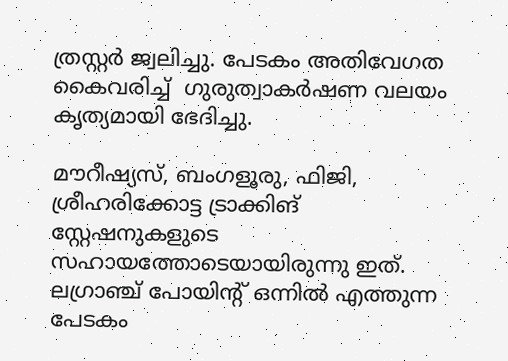ത്രസ്റ്റര്‍ ജ്വലിച്ചു. പേടകം അതിവേഗത കൈവരിച്ച്  ഗുരുത്വാകര്‍ഷണ വലയം കൃത്യമായി ഭേദിച്ചു.

മൗറീഷ്യസ്, ബംഗളൂരു, ഫിജി, ശ്രീഹരിക്കോട്ട ട്രാക്കിങ് സ്റ്റേഷനുകളുടെ സഹായത്തോടെയായിരുന്നു ഇത്. ലഗ്രാഞ്ച് പോയിന്റ് ഒന്നില്‍ എത്തുന്ന പേടകം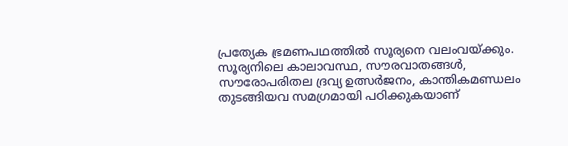പ്രത്യേക ഭ്രമണപഥത്തില്‍ സൂര്യനെ വലംവയ്ക്കും. സൂര്യനിലെ കാലാവസ്ഥ, സൗരവാതങ്ങള്‍, സൗരോപരിതല ദ്രവ്യ ഉത്സര്‍ജനം, കാന്തികമണ്ഡലം തുടങ്ങിയവ സമഗ്രമായി പഠിക്കുകയാണ്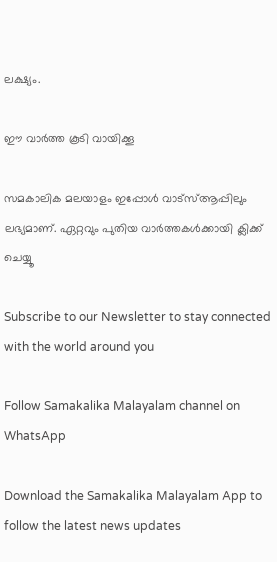ലക്ഷ്യം.

ഈ വാര്‍ത്ത കൂടി വായിക്കൂ

സമകാലിക മലയാളം ഇപ്പോള്‍ വാട്‌സ്ആപ്പിലും ലഭ്യമാണ്. ഏറ്റവും പുതിയ വാര്‍ത്തകള്‍ക്കായി ക്ലിക്ക് ചെയ്യൂ

Subscribe to our Newsletter to stay connected with the world around you

Follow Samakalika Malayalam channel on WhatsApp

Download the Samakalika Malayalam App to follow the latest news updates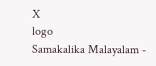X
logo
Samakalika Malayalam -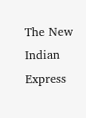The New Indian Express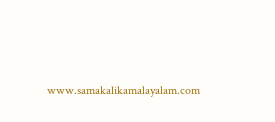www.samakalikamalayalam.com